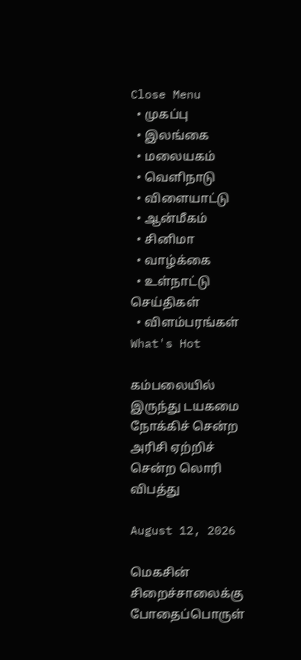Close Menu
  • முகப்பு
  • இலங்கை
  • மலையகம்
  • வெளிநாடு
  • விளையாட்டு
  • ஆன்மீகம்
  • சினிமா
  • வாழ்க்கை
  • உள்நாட்டு செய்திகள்
  • விளம்பரங்கள்
What's Hot

கம்பலையில் இருந்து டயகமை நோக்கிச் சென்ற அரிசி ஏற்றிச் சென்ற லொரி விபத்து

August 12, 2026

மெகசின் சிறைச்சாலைக்கு போதைப்பொருள்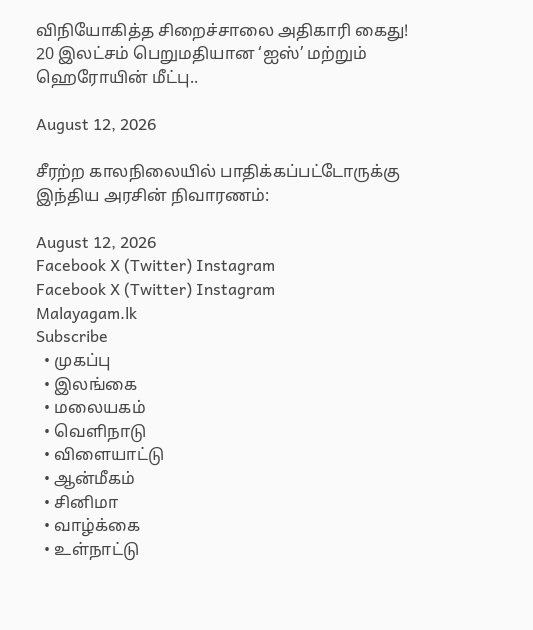விநியோகித்த சிறைச்சாலை அதிகாரி கைது! 20 இலட்சம் பெறுமதியான ‘ஐஸ்’ மற்றும் ஹெரோயின் மீட்பு..

August 12, 2026

சீரற்ற காலநிலையில் பாதிக்கப்பட்டோருக்கு இந்திய அரசின் நிவாரணம்:

August 12, 2026
Facebook X (Twitter) Instagram
Facebook X (Twitter) Instagram
Malayagam.lk
Subscribe
  • முகப்பு
  • இலங்கை
  • மலையகம்
  • வெளிநாடு
  • விளையாட்டு
  • ஆன்மீகம்
  • சினிமா
  • வாழ்க்கை
  • உள்நாட்டு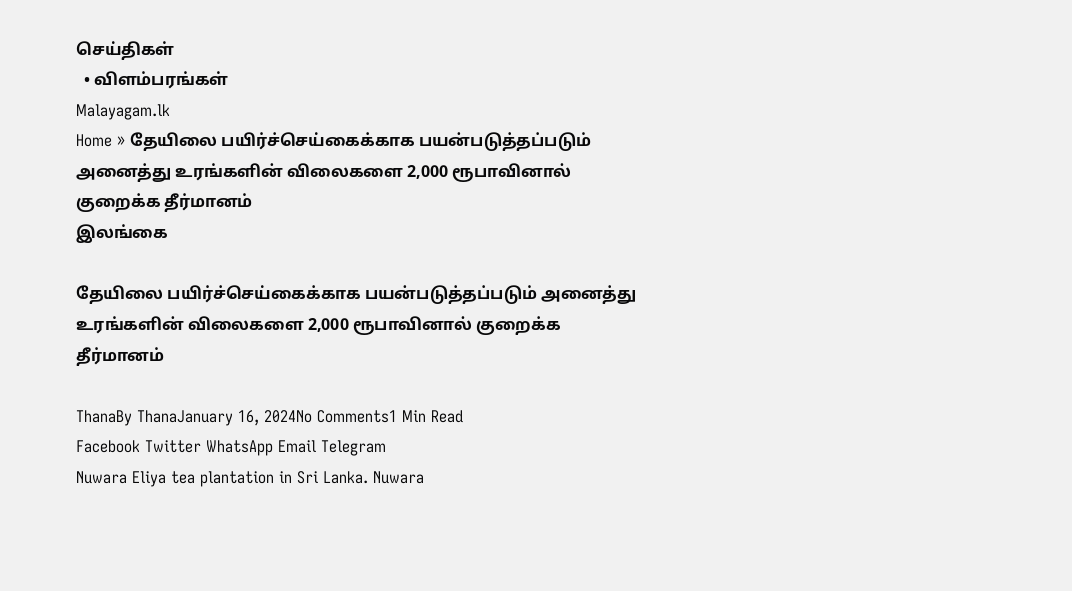செய்திகள்
  • விளம்பரங்கள்
Malayagam.lk
Home » தேயிலை பயிர்ச்செய்கைக்காக பயன்படுத்தப்படும் அனைத்து உரங்களின் விலைகளை 2,000 ரூபாவினால் குறைக்க தீர்மானம்
இலங்கை

தேயிலை பயிர்ச்செய்கைக்காக பயன்படுத்தப்படும் அனைத்து உரங்களின் விலைகளை 2,000 ரூபாவினால் குறைக்க தீர்மானம்

ThanaBy ThanaJanuary 16, 2024No Comments1 Min Read
Facebook Twitter WhatsApp Email Telegram
Nuwara Eliya tea plantation in Sri Lanka. Nuwara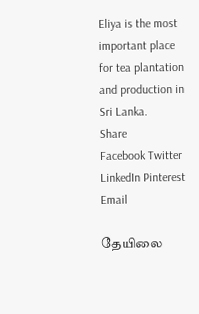Eliya is the most important place for tea plantation and production in Sri Lanka.
Share
Facebook Twitter LinkedIn Pinterest Email

தேயிலை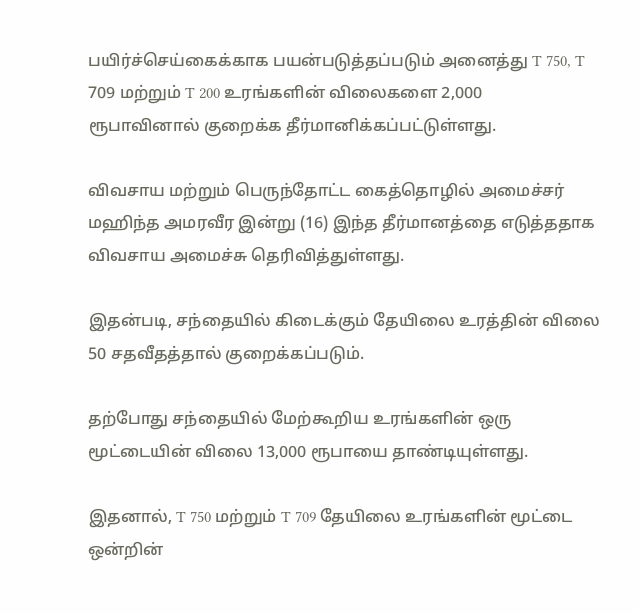பயிர்ச்செய்கைக்காக பயன்படுத்தப்படும் அனைத்து T 750, T 709 மற்றும் T 200 உரங்களின் விலைகளை 2,000 ரூபாவினால் குறைக்க தீர்மானிக்கப்பட்டுள்ளது.

விவசாய மற்றும் பெருந்தோட்ட கைத்தொழில் அமைச்சர் மஹிந்த அமரவீர இன்று (16) இந்த தீர்மானத்தை எடுத்ததாக விவசாய அமைச்சு தெரிவித்துள்ளது.

இதன்படி, சந்தையில் கிடைக்கும் தேயிலை உரத்தின் விலை 50 சதவீதத்தால் குறைக்கப்படும்.

தற்போது சந்தையில் மேற்கூறிய உரங்களின் ஒரு மூட்டையின் விலை 13,000 ரூபாயை தாண்டியுள்ளது.

இதனால், T 750 மற்றும் T 709 தேயிலை உரங்களின் மூட்டை ஒன்றின்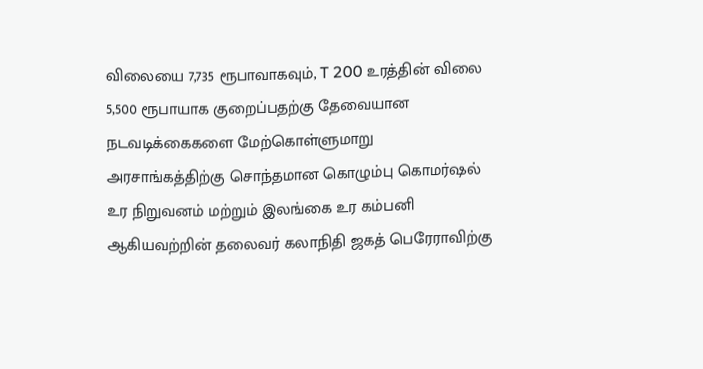விலையை 7,735 ரூபாவாகவும், T 200 உரத்தின் விலை 5,500 ரூபாயாக குறைப்பதற்கு தேவையான நடவடிக்கைகளை மேற்கொள்ளுமாறு அரசாங்கத்திற்கு சொந்தமான கொழும்பு கொமர்ஷல் உர நிறுவனம் மற்றும் இலங்கை உர கம்பனி ஆகியவற்றின் தலைவர் கலாநிதி ஜகத் பெரேராவிற்கு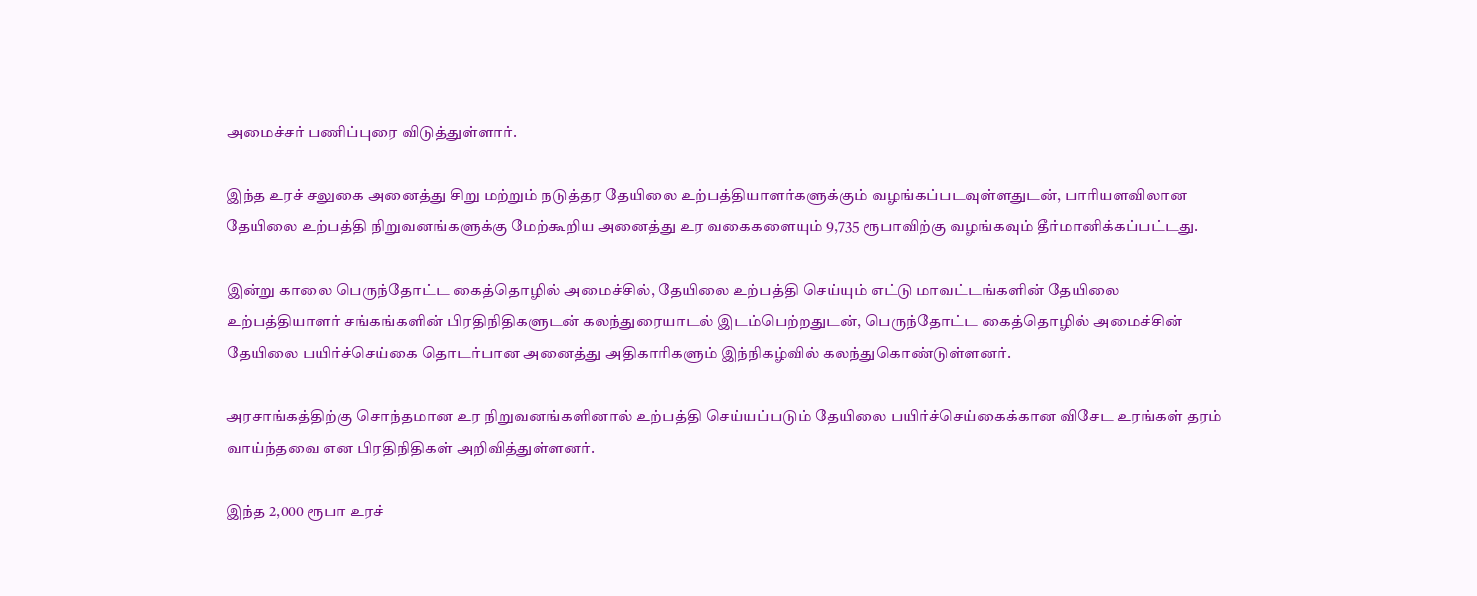அமைச்சர் பணிப்புரை விடுத்துள்ளார்.

இந்த உரச் சலுகை அனைத்து சிறு மற்றும் நடுத்தர தேயிலை உற்பத்தியாளர்களுக்கும் வழங்கப்படவுள்ளதுடன், பாரியளவிலான தேயிலை உற்பத்தி நிறுவனங்களுக்கு மேற்கூறிய அனைத்து உர வகைகளையும் 9,735 ரூபாவிற்கு வழங்கவும் தீர்மானிக்கப்பட்டது.

இன்று காலை பெருந்தோட்ட கைத்தொழில் அமைச்சில், தேயிலை உற்பத்தி செய்யும் எட்டு மாவட்டங்களின் தேயிலை உற்பத்தியாளர் சங்கங்களின் பிரதிநிதிகளுடன் கலந்துரையாடல் இடம்பெற்றதுடன், பெருந்தோட்ட கைத்தொழில் அமைச்சின் தேயிலை பயிர்ச்செய்கை தொடர்பான அனைத்து அதிகாரிகளும் இந்நிகழ்வில் கலந்துகொண்டுள்ளனர்.

அரசாங்கத்திற்கு சொந்தமான உர நிறுவனங்களினால் உற்பத்தி செய்யப்படும் தேயிலை பயிர்ச்செய்கைக்கான விசேட உரங்கள் தரம் வாய்ந்தவை என பிரதிநிதிகள் அறிவித்துள்ளனர்.

இந்த 2,000 ரூபா உரச்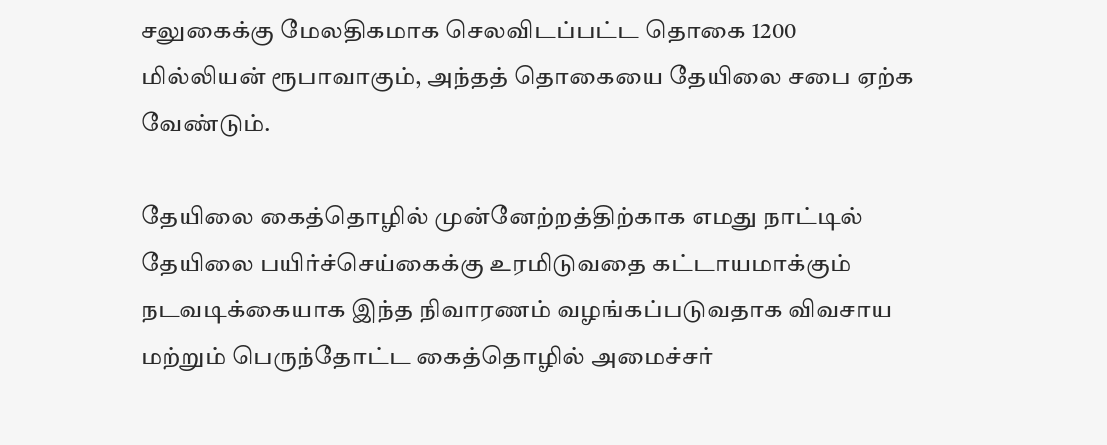சலுகைக்கு மேலதிகமாக செலவிடப்பட்ட தொகை 1200 மில்லியன் ரூபாவாகும், அந்தத் தொகையை தேயிலை சபை ஏற்க வேண்டும்.

தேயிலை கைத்தொழில் முன்னேற்றத்திற்காக எமது நாட்டில் தேயிலை பயிர்ச்செய்கைக்கு உரமிடுவதை கட்டாயமாக்கும் நடவடிக்கையாக இந்த நிவாரணம் வழங்கப்படுவதாக விவசாய மற்றும் பெருந்தோட்ட கைத்தொழில் அமைச்சர்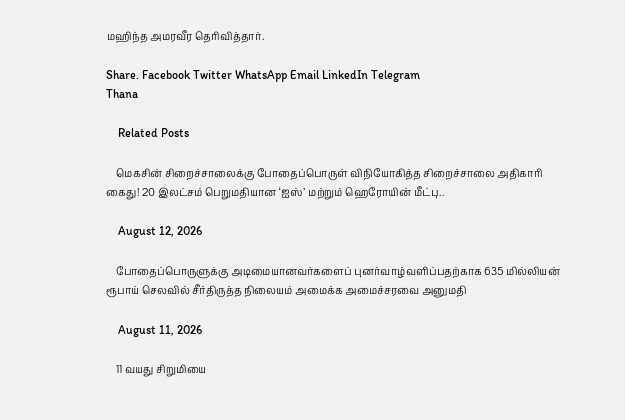மஹிந்த அமரவீர தெரிவித்தார்.

Share. Facebook Twitter WhatsApp Email LinkedIn Telegram
Thana

    Related Posts

    மெகசின் சிறைச்சாலைக்கு போதைப்பொருள் விநியோகித்த சிறைச்சாலை அதிகாரி கைது! 20 இலட்சம் பெறுமதியான ‘ஐஸ்’ மற்றும் ஹெரோயின் மீட்பு..

    August 12, 2026

    போதைப்பொருளுக்கு அடிமையானவர்களைப் புனர்வாழ்வளிப்பதற்காக 635 மில்லியன் ரூபாய் செலவில் சீர்திருத்த நிலையம் அமைக்க அமைச்சரவை அனுமதி

    August 11, 2026

    11 வயது சிறுமியை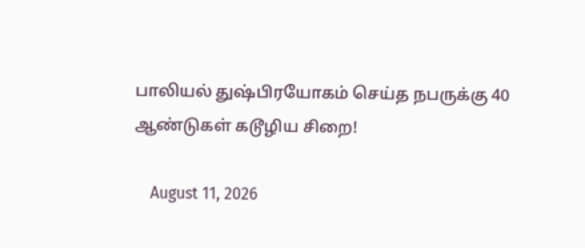பாலியல் துஷ்பிரயோகம் செய்த நபருக்கு 40 ஆண்டுகள் கடூழிய சிறை!

    August 11, 2026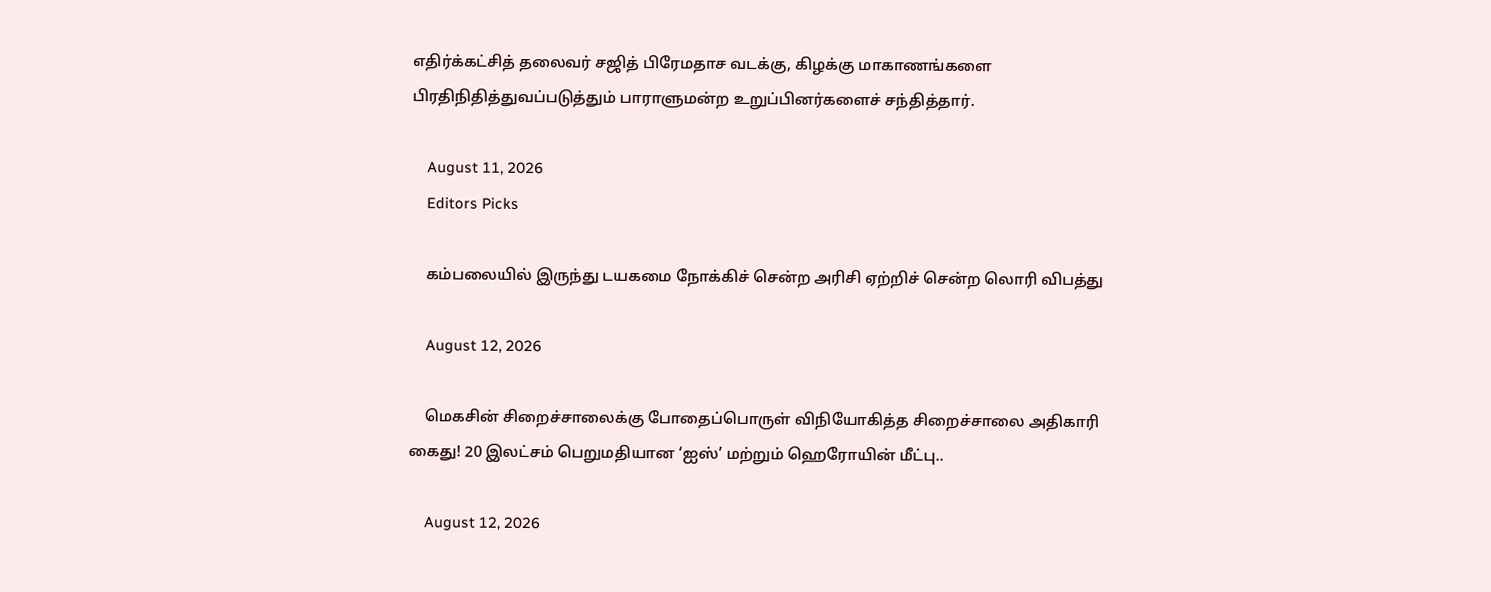எதிர்க்கட்சித் தலைவர் சஜித் பிரேமதாச வடக்கு, கிழக்கு மாகாணங்களை பிரதிநிதித்துவப்படுத்தும் பாராளுமன்ற உறுப்பினர்களைச் சந்தித்தார்.

    August 11, 2026
    Editors Picks

    கம்பலையில் இருந்து டயகமை நோக்கிச் சென்ற அரிசி ஏற்றிச் சென்ற லொரி விபத்து

    August 12, 2026

    மெகசின் சிறைச்சாலைக்கு போதைப்பொருள் விநியோகித்த சிறைச்சாலை அதிகாரி கைது! 20 இலட்சம் பெறுமதியான ‘ஐஸ்’ மற்றும் ஹெரோயின் மீட்பு..

    August 12, 2026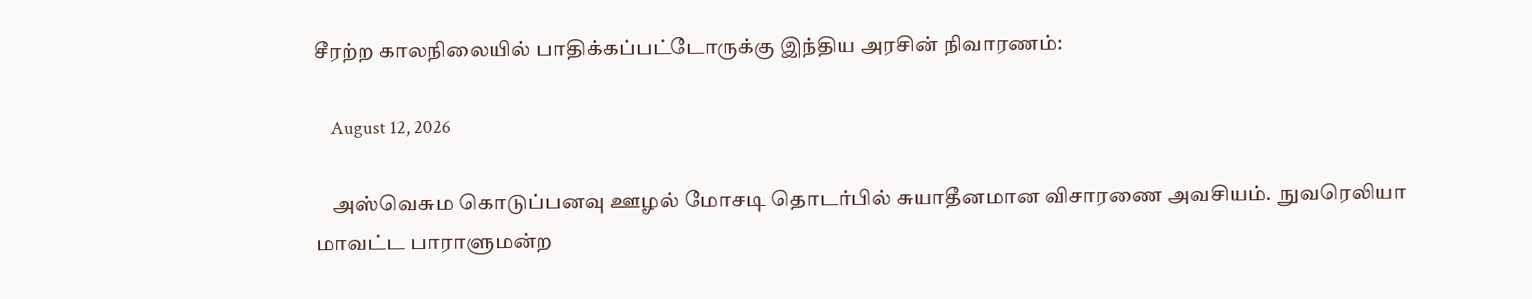சீரற்ற காலநிலையில் பாதிக்கப்பட்டோருக்கு இந்திய அரசின் நிவாரணம்:

    August 12, 2026

    அஸ்வெசும கொடுப்பனவு ஊழல் மோசடி தொடர்பில் சுயாதீனமான விசாரணை அவசியம்.  நுவரெலியா மாவட்ட பாராளுமன்ற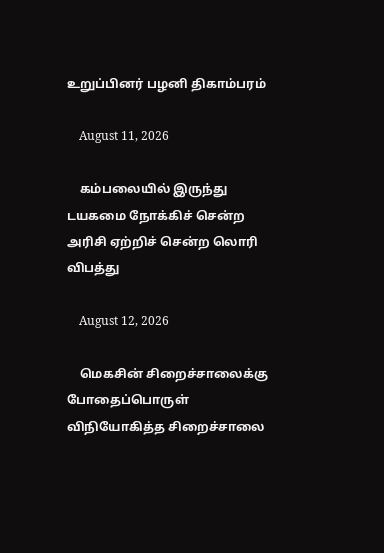உறுப்பினர் பழனி திகாம்பரம்

    August 11, 2026

    கம்பலையில் இருந்து டயகமை நோக்கிச் சென்ற அரிசி ஏற்றிச் சென்ற லொரி விபத்து

    August 12, 2026

    மெகசின் சிறைச்சாலைக்கு போதைப்பொருள் விநியோகித்த சிறைச்சாலை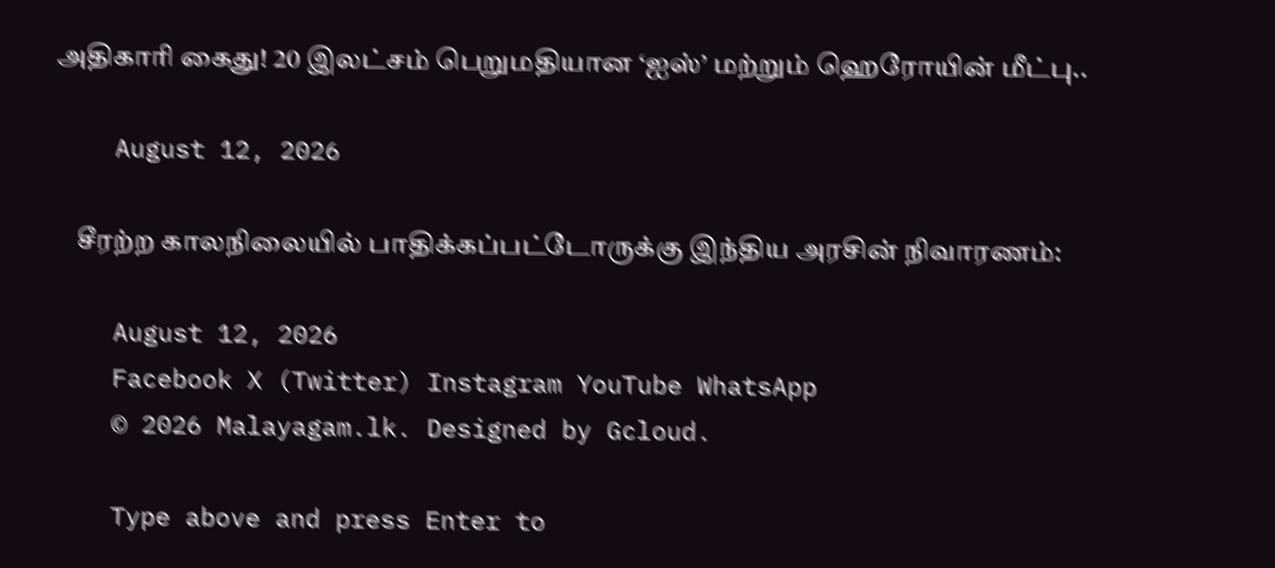அதிகாரி கைது! 20 இலட்சம் பெறுமதியான ‘ஐஸ்’ மற்றும் ஹெரோயின் மீட்பு..

    August 12, 2026

    சீரற்ற காலநிலையில் பாதிக்கப்பட்டோருக்கு இந்திய அரசின் நிவாரணம்:

    August 12, 2026
    Facebook X (Twitter) Instagram YouTube WhatsApp
    © 2026 Malayagam.lk. Designed by Gcloud.

    Type above and press Enter to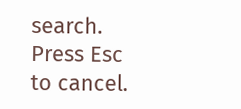search. Press Esc to cancel.